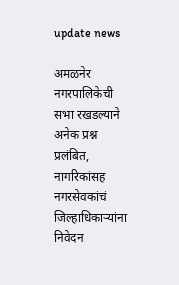update news

अमळनेर नगरपालिकेची सभा रखडल्याने अनेक प्रश्न प्रलंबित, नागरिकांसह नगरसेवकांचं जिल्हाधिकाऱ्यांना निवेदन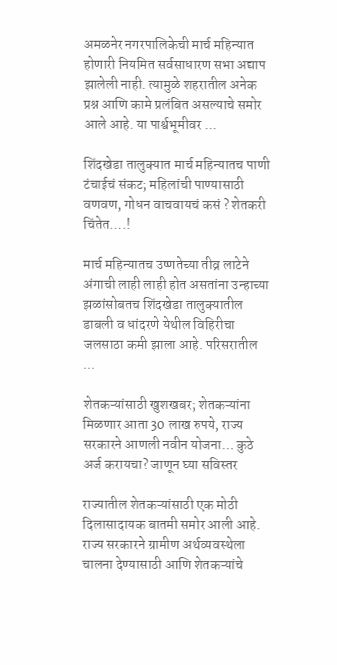अमळनेर नगरपालिकेची मार्च महिन्यात होणारी नियमित सर्वसाधारण सभा अद्याप झालेली नाही. त्यामुळे शहरातील अनेक प्रश्न आणि कामे प्रलंबित असल्याचे समोर आले आहे. या पार्श्वभूमीवर ...

शिंदखेडा तालुक्यात मार्च महिन्यातच पाणी टंचाईचं संकट; महिलांची पाण्यासाठी वणवण, गोधन वाचवायचं कसं ? शेतकरी चिंतेत….!

मार्च महिन्यातच उष्णतेच्या तीव्र लाटेने अंगाची लाही लाही होत असतांना उन्हाच्या झळांसोबतच शिंदखेडा तालुक्यातील डाबली व धांदरणे येथील विहिरीचा जलसाठा कमी झाला आहे. परिसरातील ...

शेतकऱ्यांसाठी खुशखबर; शेतकऱ्यांना मिळणार आता 30 लाख रुपये, राज्य सरकारने आणली नवीन योजना… कुठे अर्ज करायचा? जाणून घ्या सविस्तर

राज्यातील शेतकऱ्यांसाठी एक मोठी दिलासादायक बातमी समोर आली आहे. राज्य सरकारने ग्रामीण अर्थव्यवस्थेला चालना देण्यासाठी आणि शेतकऱ्यांचे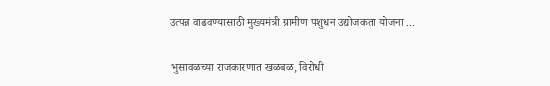उत्पन्न वाढवण्यासाठी मुख्यमंत्री ग्रामीण पशुधन उद्योजकता योजना ...

भुसावळच्या राजकारणात खळबळ, विरोधी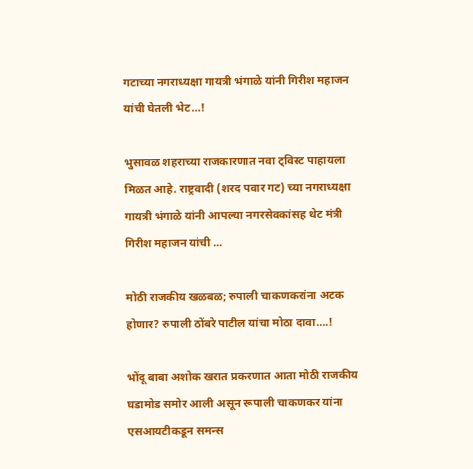गटाच्या नगराध्यक्षा गायत्री भंगाळे यांनी गिरीश महाजन यांची घेतली भेट…!

भुसावळ शहराच्या राजकारणात नवा ट्विस्ट पाहायला मिळत आहे. राष्ट्रवादी (शरद पवार गट) च्या नगराध्यक्षा गायत्री भंगाळे यांनी आपल्या नगरसेवकांसह थेट मंत्री गिरीश महाजन यांची ...

मोठी राजकीय खळबळ; रुपाली चाकणकरांना अटक होणार? रुपाली ठोंबरे पाटील यांचा मोठा दावा….!

भोंदू बाबा अशोक खरात प्रकरणात आता मोठी राजकीय घडामोड समोर आली असून रूपाली चाकणकर यांना एसआयटीकडून समन्स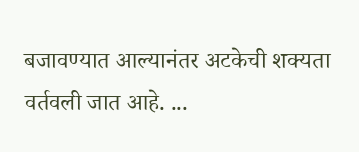बजावण्यात आल्यानंतर अटकेची शक्यता वर्तवली जात आहे. ...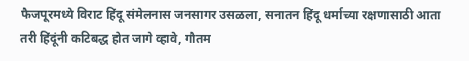फैजपूरमध्ये विराट हिंदू संमेलनास जनसागर उसळला, सनातन हिंदू धर्माच्या रक्षणासाठी आता तरी हिंदूंनी कटिबद्ध होत जागे व्हावे, गौतम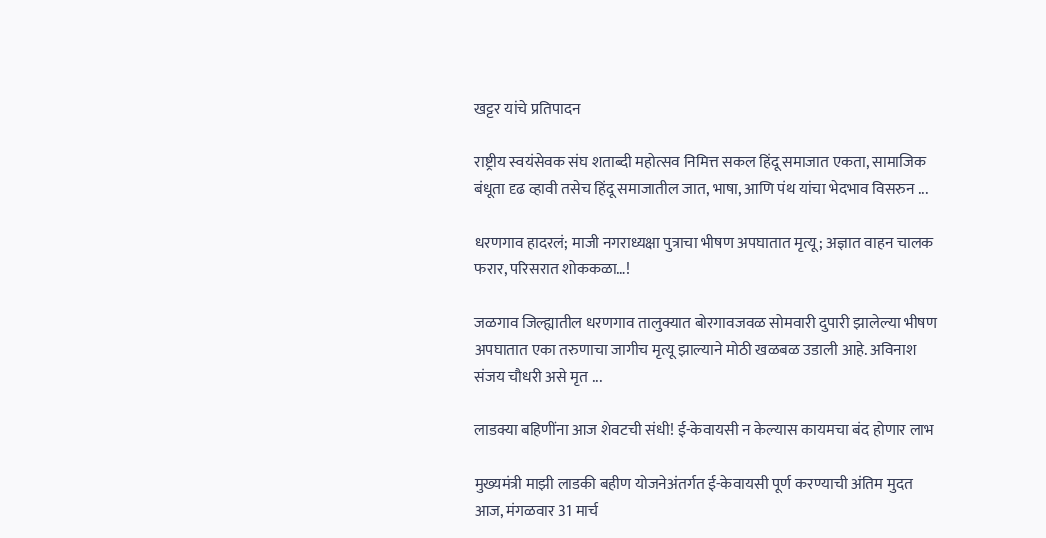खट्टर यांचे प्रतिपादन

राष्ट्रीय स्वयंसेवक संघ शताब्दी महोत्सव निमित्त सकल हिंदू समाजात एकता, सामाजिक बंधूता दृढ व्हावी तसेच हिंदू समाजातील जात, भाषा, आणि पंथ यांचा भेदभाव विसरुन ...

धरणगाव हादरलं; माजी नगराध्यक्षा पुत्राचा भीषण अपघातात मृत्यू; अज्ञात वाहन चालक फरार, परिसरात शोककळा…!

जळगाव जिल्ह्यातील धरणगाव तालुक्यात बोरगावजवळ सोमवारी दुपारी झालेल्या भीषण अपघातात एका तरुणाचा जागीच मृत्यू झाल्याने मोठी खळबळ उडाली आहे. अविनाश संजय चौधरी असे मृत ...

लाडक्या बहिणींना आज शेवटची संधी! ई-केवायसी न केल्यास कायमचा बंद होणार लाभ

मुख्यमंत्री माझी लाडकी बहीण योजनेअंतर्गत ई-केवायसी पूर्ण करण्याची अंतिम मुदत आज, मंगळवार 31 मार्च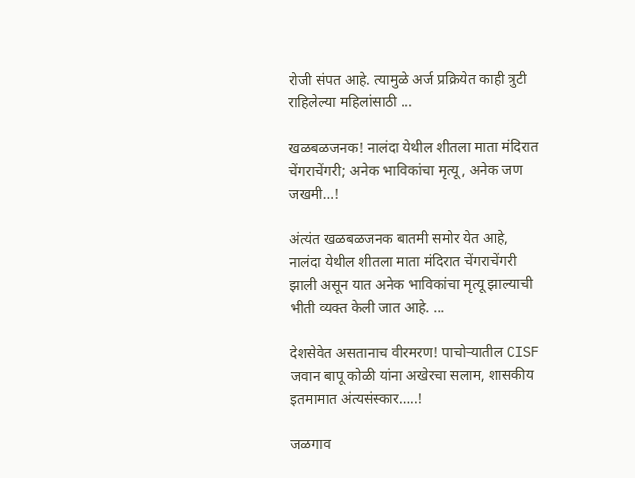रोजी संपत आहे. त्यामुळे अर्ज प्रक्रियेत काही त्रुटी राहिलेल्या महिलांसाठी ...

खळबळजनक! नालंदा येथील शीतला माता मंदिरात चेंगराचेंगरी; अनेक भाविकांचा मृत्यू, अनेक जण जखमी…!

अंत्यंत खळबळजनक बातमी समोर येत आहे, नालंदा येथील शीतला माता मंदिरात चेंगराचेंगरी झाली असून यात अनेक भाविकांचा मृत्यू झाल्याची भीती व्यक्त केली जात आहे. ...

देशसेवेत असतानाच वीरमरण! पाचोर्‍यातील CISF जवान बापू कोळी यांना अखेरचा सलाम, शासकीय इतमामात अंत्यसंस्कार…..!

जळगाव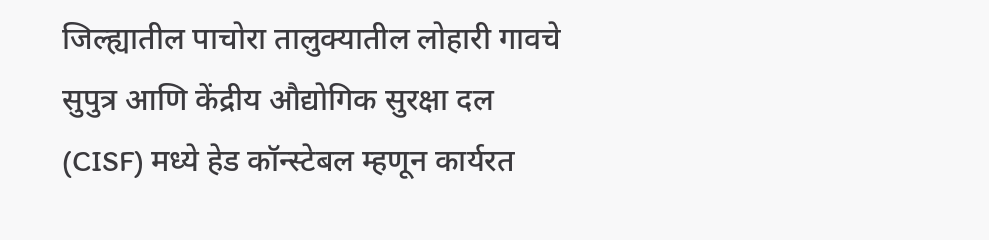जिल्ह्यातील पाचोरा तालुक्यातील लोहारी गावचे सुपुत्र आणि केंद्रीय औद्योगिक सुरक्षा दल (CISF) मध्ये हेड कॉन्स्टेबल म्हणून कार्यरत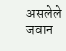असलेले जवान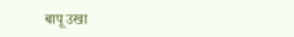बापू उखा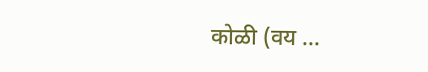कोळी (वय ...